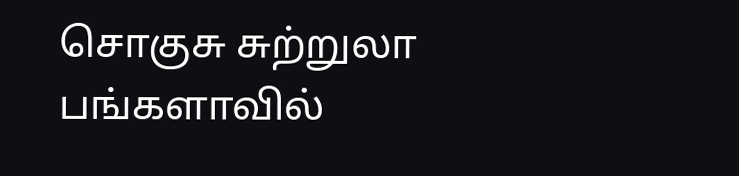சொகுசு சுற்றுலா பங்களாவில்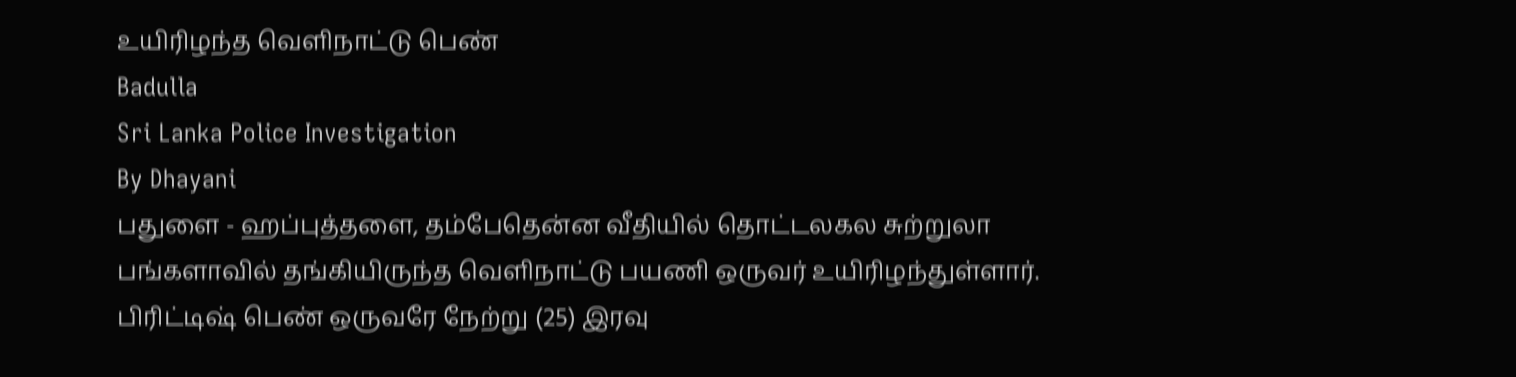உயிரிழந்த வெளிநாட்டு பெண்
Badulla
Sri Lanka Police Investigation
By Dhayani
பதுளை - ஹப்புத்தளை, தம்பேதென்ன வீதியில் தொட்டலகல சுற்றுலா பங்களாவில் தங்கியிருந்த வெளிநாட்டு பயணி ஒருவர் உயிரிழந்துள்ளார்.
பிரிட்டிஷ் பெண் ஒருவரே நேற்று (25) இரவு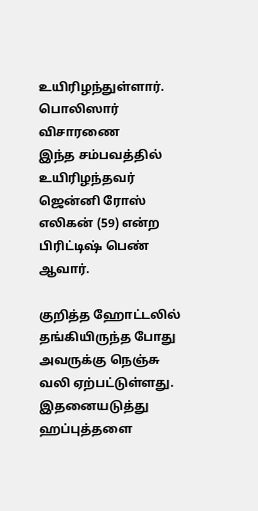உயிரிழந்துள்ளார்.
பொலிஸார் விசாரணை
இந்த சம்பவத்தில் உயிரிழந்தவர் ஜென்னி ரோஸ் எலிகன் (59) என்ற பிரிட்டிஷ் பெண் ஆவார்.

குறித்த ஹோட்டலில் தங்கியிருந்த போது அவருக்கு நெஞ்சு வலி ஏற்பட்டுள்ளது.
இதனையடுத்து ஹப்புத்தளை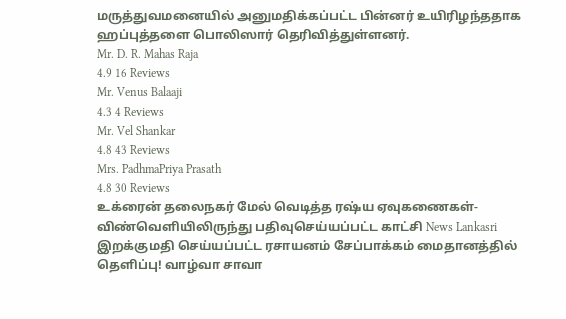மருத்துவமனையில் அனுமதிக்கப்பட்ட பின்னர் உயிரிழந்ததாக ஹப்புத்தளை பொலிஸார் தெரிவித்துள்ளனர்.
Mr. D. R. Mahas Raja
4.9 16 Reviews
Mr. Venus Balaaji
4.3 4 Reviews
Mr. Vel Shankar
4.8 43 Reviews
Mrs. PadhmaPriya Prasath
4.8 30 Reviews
உக்ரைன் தலைநகர் மேல் வெடித்த ரஷ்ய ஏவுகணைகள்- விண்வெளியிலிருந்து பதிவுசெய்யப்பட்ட காட்சி News Lankasri
இறக்குமதி செய்யப்பட்ட ரசாயனம் சேப்பாக்கம் மைதானத்தில் தெளிப்பு! வாழ்வா சாவா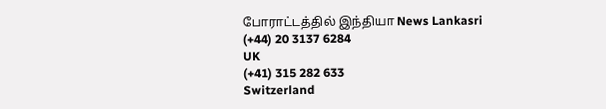போராட்டத்தில் இந்தியா News Lankasri
(+44) 20 3137 6284
UK
(+41) 315 282 633
Switzerland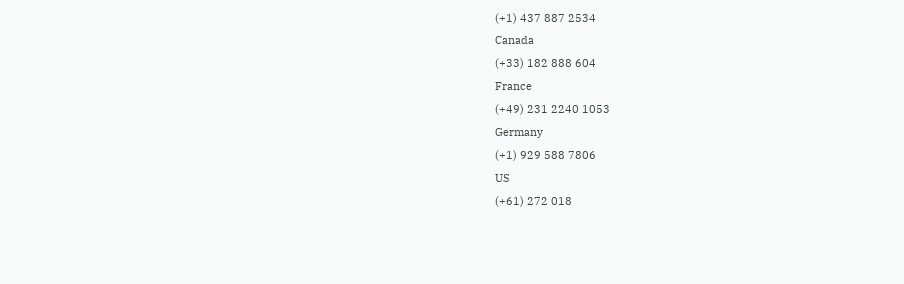(+1) 437 887 2534
Canada
(+33) 182 888 604
France
(+49) 231 2240 1053
Germany
(+1) 929 588 7806
US
(+61) 272 018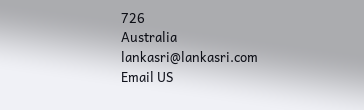726
Australia
lankasri@lankasri.com
Email US